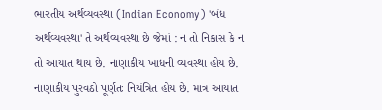ભારતીય અર્થવ્યવસ્થા (Indian Economy) 'બંધ અર્થવ્યવસ્થા' તે અર્થવ્યવસ્થા છે જેમાં : ન તો નિકાસ કે ન તો આયાત થાય છે. નાણાકીય ખાધની વ્યવસ્થા હોય છે. નાણાકીય પુરવઠો પૂર્ણતઃ નિયંત્રિત હોય છે. માત્ર આયાત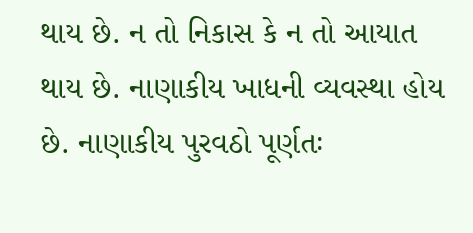થાય છે. ન તો નિકાસ કે ન તો આયાત થાય છે. નાણાકીય ખાધની વ્યવસ્થા હોય છે. નાણાકીય પુરવઠો પૂર્ણતઃ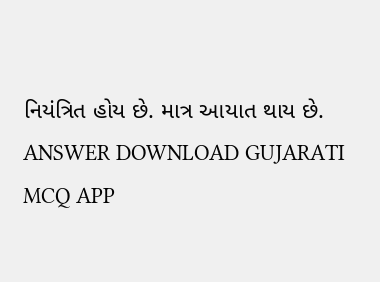નિયંત્રિત હોય છે. માત્ર આયાત થાય છે. ANSWER DOWNLOAD GUJARATI MCQ APP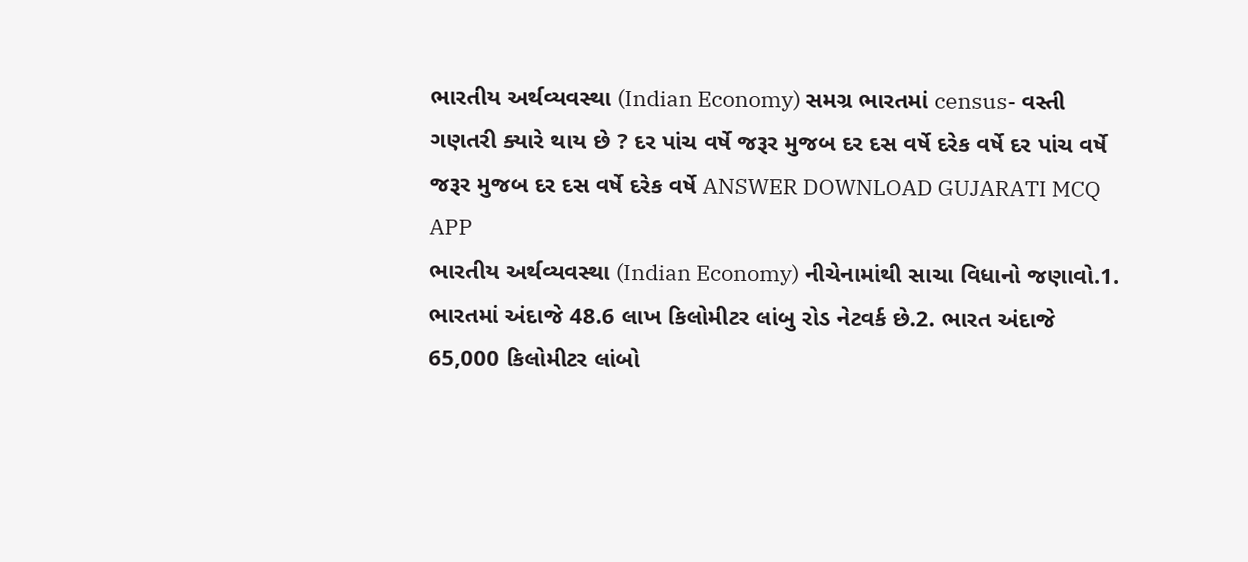ભારતીય અર્થવ્યવસ્થા (Indian Economy) સમગ્ર ભારતમાં census- વસ્તી ગણતરી ક્યારે થાય છે ? દર પાંચ વર્ષે જરૂર મુજબ દર દસ વર્ષે દરેક વર્ષે દર પાંચ વર્ષે જરૂર મુજબ દર દસ વર્ષે દરેક વર્ષે ANSWER DOWNLOAD GUJARATI MCQ APP
ભારતીય અર્થવ્યવસ્થા (Indian Economy) નીચેનામાંથી સાચા વિધાનો જણાવો.1. ભારતમાં અંદાજે 48.6 લાખ કિલોમીટર લાંબુ રોડ નેટવર્ક છે.2. ભારત અંદાજે 65,000 કિલોમીટર લાંબો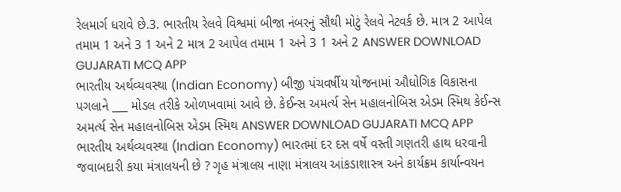રેલમાર્ગ ધરાવે છે.3. ભારતીય રેલવે વિશ્વમાં બીજા નંબરનું સૌથી મોટું રેલવે નેટવર્ક છે. માત્ર 2 આપેલ તમામ 1 અને 3 1 અને 2 માત્ર 2 આપેલ તમામ 1 અને 3 1 અને 2 ANSWER DOWNLOAD GUJARATI MCQ APP
ભારતીય અર્થવ્યવસ્થા (Indian Economy) બીજી પંચવર્ષીય યોજનામાં ઔધોગિક વિકાસના પગલાને ___ મોડલ તરીકે ઓળખવામાં આવે છે. કેઈન્સ અમર્ત્ય સેન મહાલનોબિસ એડમ સ્મિથ કેઈન્સ અમર્ત્ય સેન મહાલનોબિસ એડમ સ્મિથ ANSWER DOWNLOAD GUJARATI MCQ APP
ભારતીય અર્થવ્યવસ્થા (Indian Economy) ભારતમાં દર દસ વર્ષે વસ્તી ગણતરી હાથ ધરવાની જવાબદારી કયા મંત્રાલયની છે ? ગૃહ મંત્રાલય નાણા મંત્રાલય આંકડાશાસ્ત્ર અને કાર્યક્રમ કાર્યાન્વયન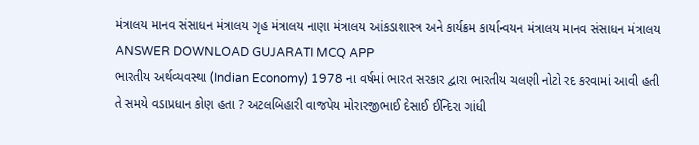મંત્રાલય માનવ સંસાધન મંત્રાલય ગૃહ મંત્રાલય નાણા મંત્રાલય આંકડાશાસ્ત્ર અને કાર્યક્રમ કાર્યાન્વયન મંત્રાલય માનવ સંસાધન મંત્રાલય ANSWER DOWNLOAD GUJARATI MCQ APP
ભારતીય અર્થવ્યવસ્થા (Indian Economy) 1978 ના વર્ષમાં ભારત સરકાર દ્વારા ભારતીય ચલણી નોટો રદ કરવામાં આવી હતી તે સમયે વડાપ્રધાન કોણ હતા ? અટલબિહારી વાજપેય મોરારજીભાઈ દેસાઈ ઈન્દિરા ગાંધી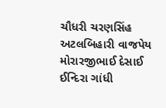ચૌધરી ચરણસિંહ અટલબિહારી વાજપેય મોરારજીભાઈ દેસાઈ ઈન્દિરા ગાંધી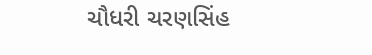ચૌધરી ચરણસિંહ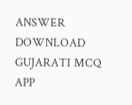ANSWER DOWNLOAD GUJARATI MCQ APP